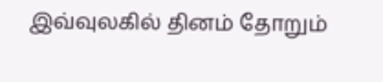இவ்வுலகில் தினம் தோறும்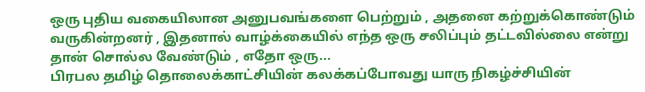ஒரு புதிய வகையிலான அனுபவங்களை பெற்றும் , அதனை கற்றுக்கொண்டும் வருகின்றனர் , இதனால் வாழ்க்கையில் எந்த ஒரு சலிப்பும் தட்டவில்லை என்று தான் சொல்ல வேண்டும் , எதோ ஒரு...
பிரபல தமிழ் தொலைக்காட்சியின் கலக்கப்போவது யாரு நிகழ்ச்சியின்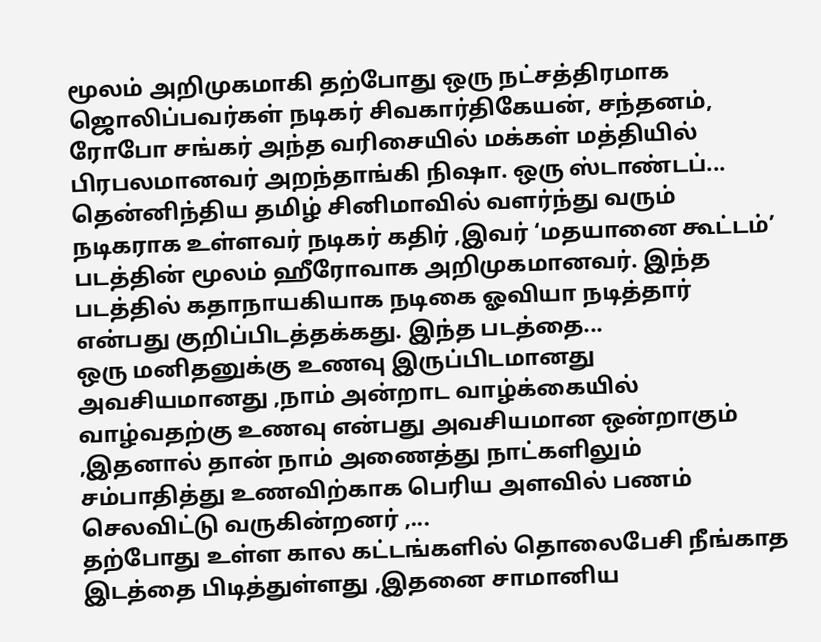மூலம் அறிமுகமாகி தற்போது ஒரு நட்சத்திரமாக ஜொலிப்பவர்கள் நடிகர் சிவகார்திகேயன், சந்தனம், ரோபோ சங்கர் அந்த வரிசையில் மக்கள் மத்தியில் பிரபலமானவர் அறந்தாங்கி நிஷா. ஒரு ஸ்டாண்டப்...
தென்னிந்திய தமிழ் சினிமாவில் வளர்ந்து வரும் நடிகராக உள்ளவர் நடிகர் கதிர் ,இவர் ‘மதயானை கூட்டம்’ படத்தின் மூலம் ஹீரோவாக அறிமுகமானவர். இந்த படத்தில் கதாநாயகியாக நடிகை ஓவியா நடித்தார் என்பது குறிப்பிடத்தக்கது. இந்த படத்தை...
ஒரு மனிதனுக்கு உணவு இருப்பிடமானது அவசியமானது ,நாம் அன்றாட வாழ்க்கையில் வாழ்வதற்கு உணவு என்பது அவசியமான ஒன்றாகும் ,இதனால் தான் நாம் அணைத்து நாட்களிலும் சம்பாதித்து உணவிற்காக பெரிய அளவில் பணம் செலவிட்டு வருகின்றனர் ,...
தற்போது உள்ள கால கட்டங்களில் தொலைபேசி நீங்காத இடத்தை பிடித்துள்ளது ,இதனை சாமானிய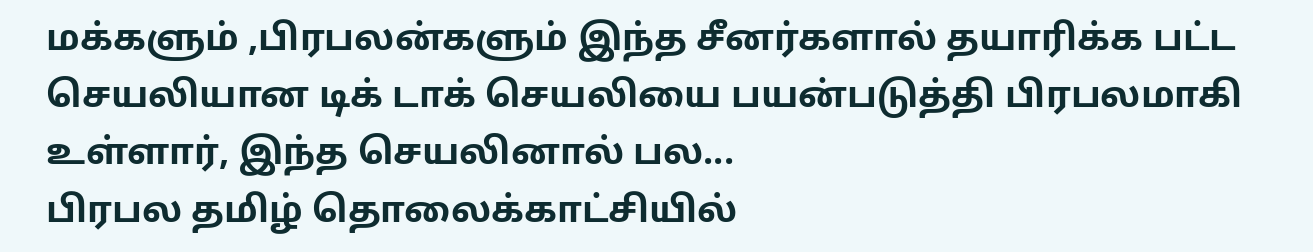மக்களும் ,பிரபலன்களும் இந்த சீனர்களால் தயாரிக்க பட்ட செயலியான டிக் டாக் செயலியை பயன்படுத்தி பிரபலமாகி உள்ளார், இந்த செயலினால் பல...
பிரபல தமிழ் தொலைக்காட்சியில்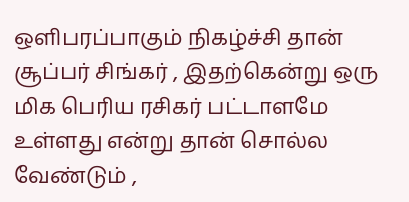ஒளிபரப்பாகும் நிகழ்ச்சி தான் சூப்பர் சிங்கர் , இதற்கென்று ஒரு மிக பெரிய ரசிகர் பட்டாளமே உள்ளது என்று தான் சொல்ல வேண்டும் ,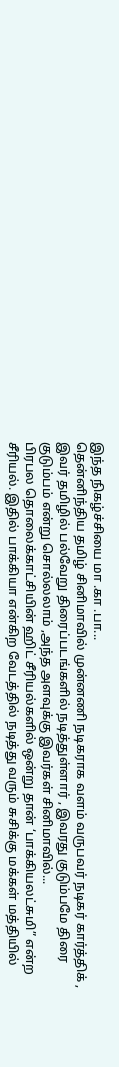இந்த நிகழ்ச்சியை மா .கா .பா...
தென்னிந்திய தமிழ் சினிமாவில் முன்னணி நடிகராக வளம் வருபவர் நடிகர் கார்த்திக் , இவர் தமிழில் பல்வேறு திரைப்படங்களில் நடித்துள்ளார் , இவரது குடும்பமே திரை குடும்பம் என்று சொல்லலாம் ,அந்த அளவுக்கு இவர்கள் சினிமாவில்...
பிரபல தொலைக்காட்சியின் ஹிட் சீரியல்களில் ஒன்று தான் ‘பாக்கியலட்சுமி” என்ற சீரியல். இதில் பாக்கியா என்கிற வேடத்தில் நடித்து வரும் சுசிக்கு மக்கள் மத்தியில்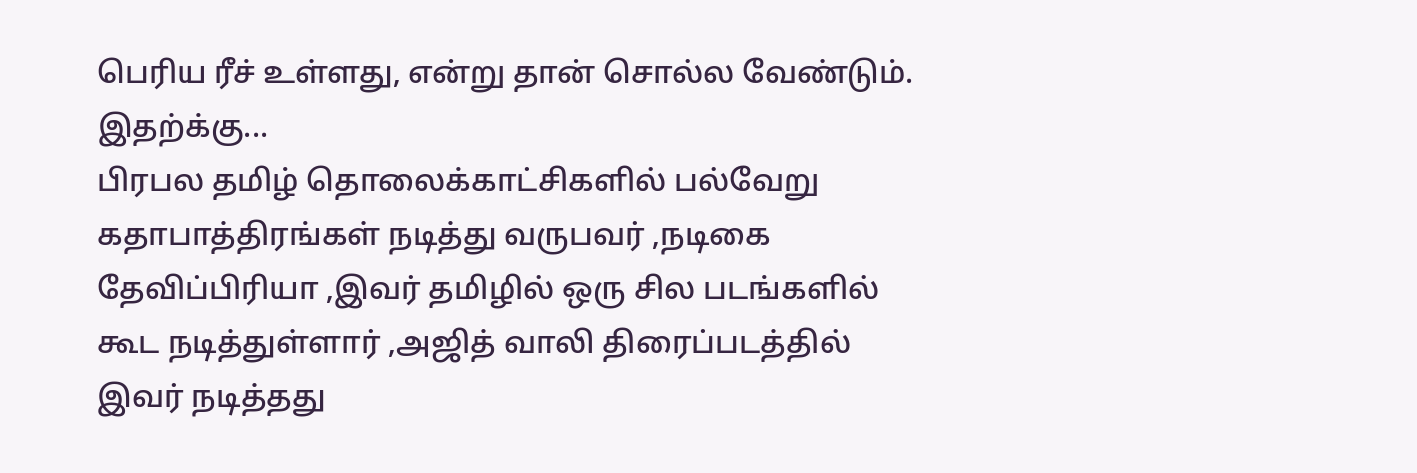பெரிய ரீச் உள்ளது, என்று தான் சொல்ல வேண்டும். இதற்க்கு...
பிரபல தமிழ் தொலைக்காட்சிகளில் பல்வேறு கதாபாத்திரங்கள் நடித்து வருபவர் ,நடிகை தேவிப்பிரியா ,இவர் தமிழில் ஒரு சில படங்களில் கூட நடித்துள்ளார் ,அஜித் வாலி திரைப்படத்தில் இவர் நடித்தது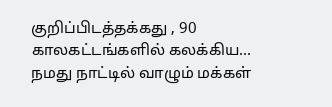குறிப்பிடத்தக்கது , 90 காலகட்டங்களில் கலக்கிய...
நமது நாட்டில் வாழும் மக்கள்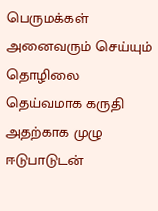பெருமக்கள் அனைவரும் செய்யும் தொழிலை தெய்வமாக கருதி அதற்காக முழு ஈடுபாடுடன்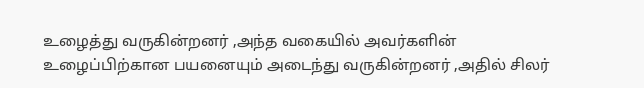உழைத்து வருகின்றனர் ,அந்த வகையில் அவர்களின் உழைப்பிற்கான பயனையும் அடைந்து வருகின்றனர் ,அதில் சிலர்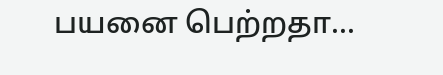பயனை பெற்றதா...